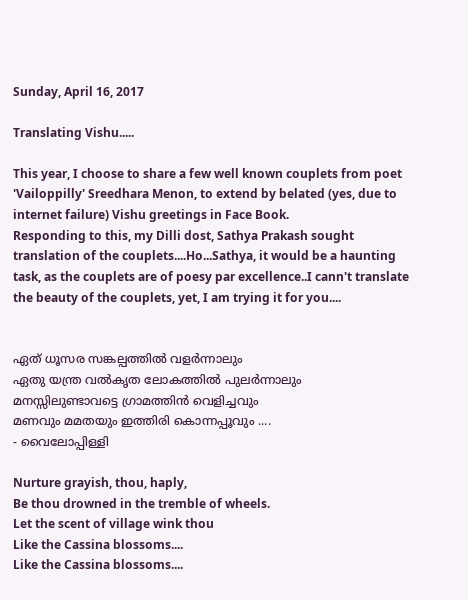Sunday, April 16, 2017

Translating Vishu.....

This year, I choose to share a few well known couplets from poet 'Vailoppilly' Sreedhara Menon, to extend by belated (yes, due to internet failure) Vishu greetings in Face Book.
Responding to this, my Dilli dost, Sathya Prakash sought translation of the couplets....Ho...Sathya, it would be a haunting task, as the couplets are of poesy par excellence..I cann't translate the beauty of the couplets, yet, I am trying it for you....


ഏത് ധൂസര സങ്കല്പത്തിൽ വളർന്നാലും
ഏതു യന്ത്ര വൽകൃത ലോകത്തിൽ പുലർന്നാലും
മനസ്സിലുണ്ടാവട്ടെ ഗ്രാമത്തിൻ വെളിച്ചവും
മണവും മമതയും ഇത്തിരി കൊന്നപ്പൂവും ....
- വൈലോപ്പിള്ളി

Nurture grayish, thou, haply,
Be thou drowned in the tremble of wheels.
Let the scent of village wink thou
Like the Cassina blossoms....
Like the Cassina blossoms....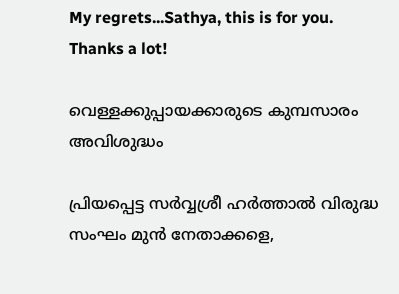My regrets...Sathya, this is for you. Thanks a lot!

വെള്ളക്കുപ്പായക്കാരുടെ കുമ്പസാരം അവിശുദ്ധം

പ്രിയപ്പെട്ട സർവ്വശ്രീ ഹർത്താൽ വിരുദ്ധ സംഘം മുൻ നേതാക്കളെ,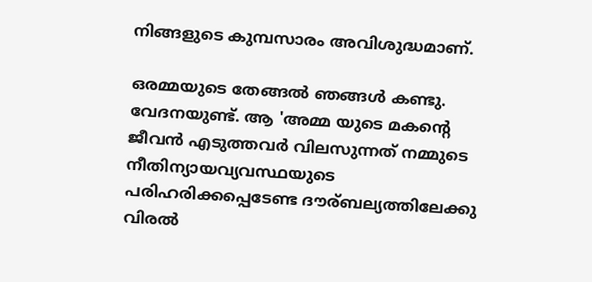നിങ്ങളുടെ കുമ്പസാരം അവിശുദ്ധമാണ്.

ഒരമ്മയുടെ തേങ്ങൽ ഞങ്ങൾ കണ്ടു. വേദനയുണ്ട്. ആ 'അമ്മ യുടെ മകന്റെ ജീവൻ എടുത്തവർ വിലസുന്നത് നമ്മുടെ നീതിന്യായവ്യവസ്ഥയുടെ പരിഹരിക്കപ്പെടേണ്ട ദൗര്ബല്യത്തിലേക്കു വിരൽ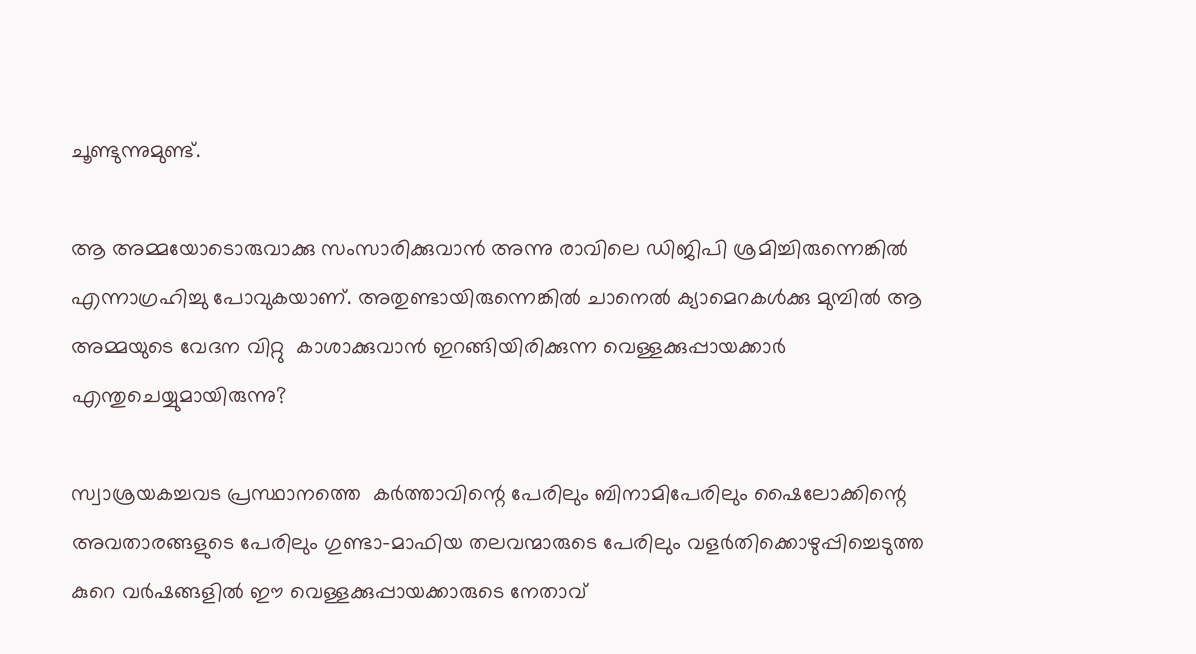ചൂണ്ടുന്നുമുണ്ട്.

ആ അമ്മയോടൊരുവാക്കു സംസാരിക്കുവാൻ അന്നു രാവിലെ ഡിജിപി ശ്രമിച്ചിരുന്നെങ്കിൽ എന്നാഗ്രഹിച്ചു പോവുകയാണ്. അതുണ്ടായിരുന്നെങ്കിൽ ചാനെൽ ക്യാമെറകൾക്കു മുമ്പിൽ ആ അമ്മയുടെ വേദന വിറ്റു  കാശാക്കുവാൻ ഇറങ്ങിയിരിക്കുന്ന വെള്ളക്കുപ്പായക്കാർ എന്തുചെയ്യുമായിരുന്നു?

സ്വാശ്രയകച്ചവട പ്രസ്ഥാനത്തെ  കർത്താവിന്റെ പേരിലും ബിനാമിപേരിലും ഷൈലോക്കിന്റെ അവതാരങ്ങളുടെ പേരിലും ഗുണ്ടാ-മാഫിയ തലവന്മാരുടെ പേരിലും വളർതിക്കൊഴുപ്പിച്ചെടുത്ത കുറെ വർഷങ്ങളിൽ ഈ വെള്ളക്കുപ്പായക്കാരുടെ നേതാവ്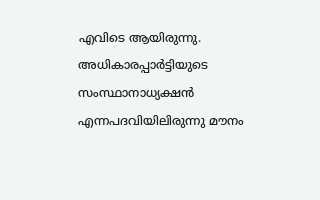എവിടെ ആയിരുന്നു. അധികാരപ്പാർട്ടിയുടെ സംസ്ഥാനാധ്യക്ഷൻ എന്നപദവിയിലിരുന്നു മൗനം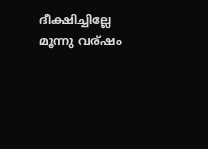ദീക്ഷിച്ചില്ലേ മൂന്നു വര്ഷം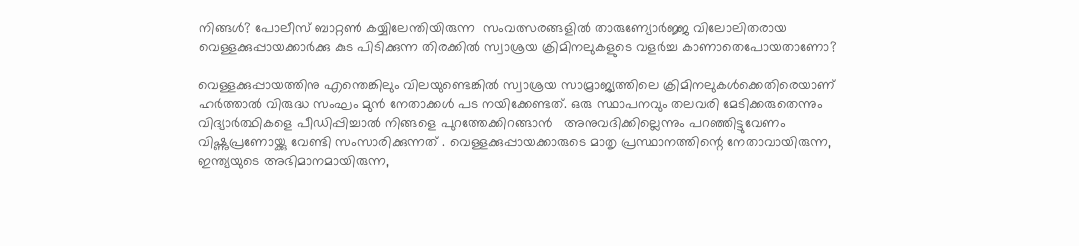നിങ്ങൾ? പോലീസ് ബാറ്റൺ കയ്യിലേന്തിയിരുന്ന  സംവത്സരങ്ങളിൽ താരുണ്യോർജ്ജ വിലോലിതരായ വെള്ളക്കുപ്പായക്കാർക്കു കുട പിടിക്കുന്ന തിരക്കിൽ സ്വാശ്രയ ക്രിമിനലുകളുടെ വളർച്ച കാണാതെപോയതാണോ?

വെള്ളക്കുപ്പായത്തിനു എന്തെങ്കിലും വിലയുണ്ടെങ്കിൽ സ്വാശ്രയ സാമ്രാജ്യത്തിലെ ക്രിമിനലുകൾക്കെതിരെയാണ് ഹർത്താൽ വിരുദ്ധ സംഘം മുൻ നേതാക്കൾ പട നയിക്കേണ്ടത്. ഒരു സ്ഥാപനവും തലവരി മേടിക്കരുതെന്നും വിദ്യാർത്ഥികളെ പീഡിപ്പിച്ചാൽ നിങ്ങളെ പുറത്തേക്കിറങ്ങാൻ   അനുവദിക്കില്ലെന്നും പറഞ്ഞിട്ടുവേണം വിഷ്ണുപ്രണോയ്ക്കു വേണ്ടി സംസാരിക്കുന്നത് . വെള്ളക്കുപ്പായക്കാരുടെ മാതൃ പ്രസ്ഥാനത്തിന്റെ നേതാവായിരുന്ന, ഇന്ത്യയുടെ അഭിമാനമായിരുന്ന,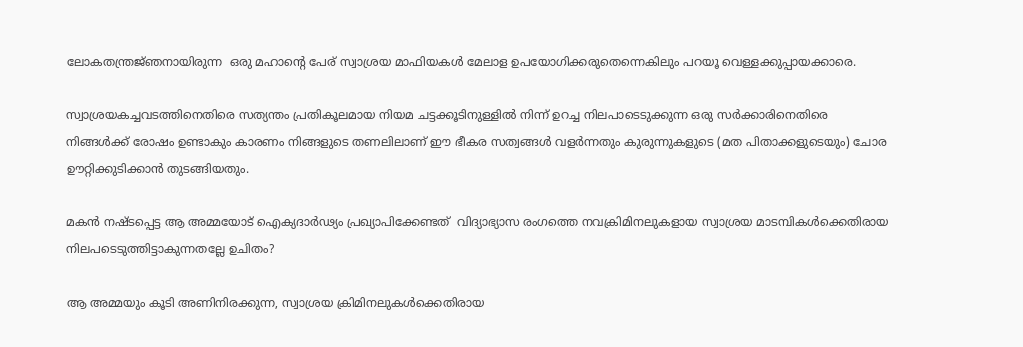ലോകതന്ത്രജ്‍ഞനായിരുന്ന  ഒരു മഹാന്റെ പേര് സ്വാശ്രയ മാഫിയകൾ മേലാള ഉപയോഗിക്കരുതെന്നെകിലും പറയൂ വെള്ളക്കുപ്പായക്കാരെ.

സ്വാശ്രയകച്ചവടത്തിനെതിരെ സത്യന്തം പ്രതികൂലമായ നിയമ ചട്ടക്കൂടിനുള്ളിൽ നിന്ന് ഉറച്ച നിലപാടെടുക്കുന്ന ഒരു സർക്കാരിനെതിരെ നിങ്ങൾക്ക് രോഷം ഉണ്ടാകും കാരണം നിങ്ങളുടെ തണലിലാണ് ഈ ഭീകര സത്വങ്ങൾ വളർന്നതും കുരുന്നുകളുടെ (മത പിതാക്കളുടെയും) ചോര ഊറ്റിക്കുടിക്കാൻ തുടങ്ങിയതും.

മകൻ നഷ്ടപ്പെട്ട ആ അമ്മയോട് ഐക്യദാർഢ്യം പ്രഖ്യാപിക്കേണ്ടത്  വിദ്യാഭ്യാസ രംഗത്തെ നവക്രിമിനലുകളായ സ്വാശ്രയ മാടമ്പികൾക്കെതിരായ നിലപടെടുത്തിട്ടാകുന്നതല്ലേ ഉചിതം?

ആ അമ്മയും കൂടി അണിനിരക്കുന്ന, സ്വാശ്രയ ക്രിമിനലുകൾക്കെതിരായ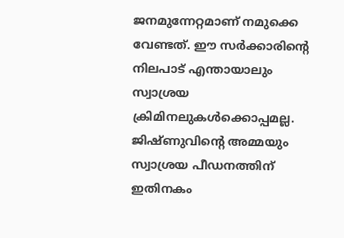ജനമുന്നേറ്റമാണ് നമുക്കെ വേണ്ടത്. ഈ സർക്കാരിന്റെ നിലപാട് എന്തായാലും സ്വാശ്രയ ക്രിമിനലുകൾക്കൊപ്പമല്ല. ജിഷ്ണുവിന്റെ അമ്മയും സ്വാശ്രയ പീഡനത്തിന്  ഇതിനകം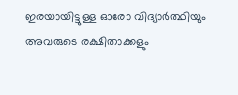ഇരയായിട്ടുള്ള ഓരോ വിദ്യാർത്ഥിയും അവരുടെ രക്ഷിതാക്കളും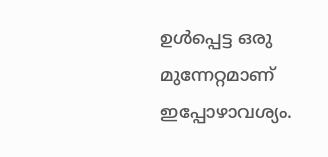ഉൾപ്പെട്ട ഒരു മുന്നേറ്റമാണ്  ഇപ്പോഴാവശ്യം.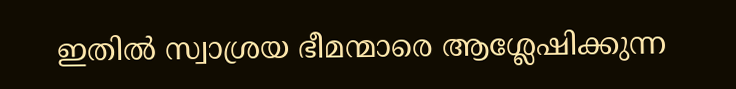ഇതിൽ സ്വാശ്രയ ഭീമന്മാരെ ആശ്ലേഷിക്കുന്ന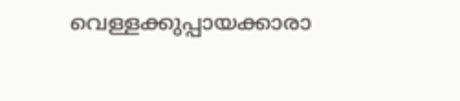വെള്ളക്കുപ്പായക്കാരാ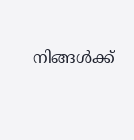നിങ്ങൾക്ക്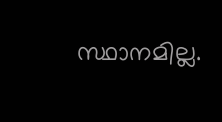സ്ഥാനമില്ല.